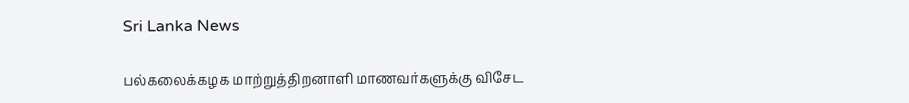Sri Lanka News

பல்கலைக்கழக மாற்றுத்திறனாளி மாணவர்களுக்கு விசேட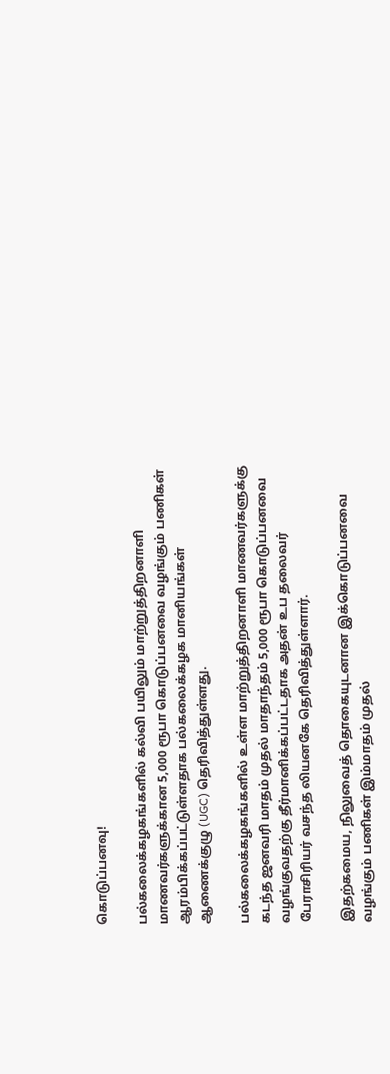கொடுப்பனவு!

பல்கலைக்கழகங்களில் கல்வி பயிலும் மாற்றுத்திறனாளி மாணவர்களுக்கான 5,000 ரூபா கொடுப்பனவை வழங்கும் பணிகள் ஆரம்பிக்கப்பட்டுள்ளதாக பல்கலைக்கழக மானியங்கள் ஆணைக்குழு (UGC) தெரிவித்துள்ளது.

பல்கலைக்கழகங்களில் உள்ள மாற்றுத்திறனாளி மாணவர்களுக்கு கடந்த ஜனவரி மாதம் முதல் மாதாந்தம் 5,000 ரூபா கொடுப்பனவை வழங்குவதற்கு தீர்மானிக்கப்பட்டதாக அதன் உப தலைவர் பேராசிரியர் வசந்த லியனகே தெரிவித்துள்ளார்.

இதற்கமைய, நிலுவைத் தொகையுடனான இக்கொடுப்பனவை வழங்கும் பணிகள் இம்மாதம் முதல்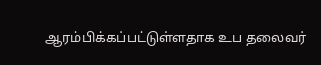ஆரம்பிக்கப்பட்டுள்ளதாக உப தலைவர்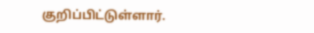குறிப்பிட்டுள்ளார்.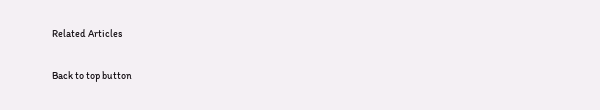Related Articles

Back to top button